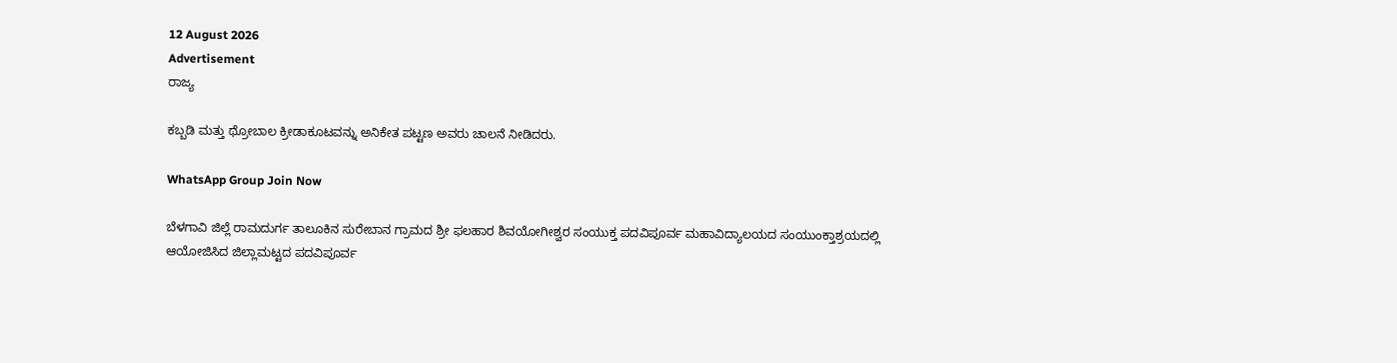12 August 2026
Advertisement
ರಾಜ್ಯ

ಕಬ್ಬಡಿ ಮತ್ತು ಥ್ರೋಬಾಲ ಕ್ರೀಡಾಕೂಟವನ್ನು ಅನಿಕೇತ ಪಟ್ಟಣ ಅವರು ಚಾಲನೆ ನೀಡಿದರು.

WhatsApp Group Join Now

ಬೆಳಗಾವಿ ಜಿಲ್ಲೆ ರಾಮದುರ್ಗ ತಾಲೂಕಿನ ಸುರೇಬಾನ ಗ್ರಾಮದ ಶ್ರೀ ಫಲಹಾರ ಶಿವಯೋಗೀಶ್ವರ ಸಂಯುಕ್ತ ಪದವಿಪೂರ್ವ ಮಹಾವಿದ್ಯಾಲಯದ ಸಂಯುಂಕ್ತಾಶ್ರಯದಲ್ಲಿ ಆಯೋಜಿಸಿದ ಜಿಲ್ಲಾಮಟ್ಟದ ಪದವಿಪೂರ್ವ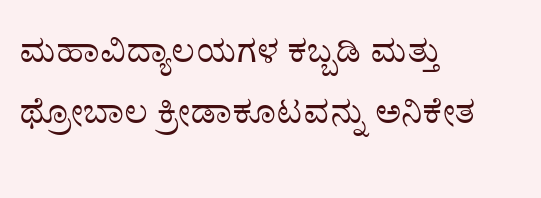ಮಹಾವಿದ್ಯಾಲಯಗಳ ಕಬ್ಬಡಿ ಮತ್ತು ಥ್ರೋಬಾಲ ಕ್ರೀಡಾಕೂಟವನ್ನು ಅನಿಕೇತ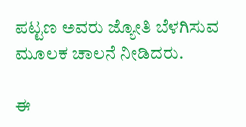ಪಟ್ಟಣ ಅವರು ಜ್ಯೋತಿ ಬೆಳಗಿಸುವ ಮೂಲಕ ಚಾಲನೆ ನೀಡಿದರು.

ಈ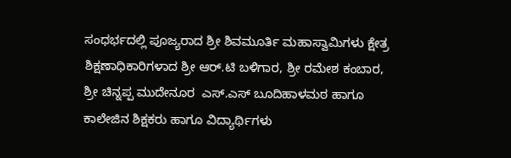ಸಂಧರ್ಭದಲ್ಲಿ ಪೂಜ್ಯರಾದ ಶ್ರೀ ಶಿವಮೂರ್ತಿ ಮಹಾಸ್ವಾಮಿಗಳು ಕ್ಷೇತ್ರ ಶಿಕ್ಷಣಾಧಿಕಾರಿಗಳಾದ ಶ್ರೀ ಆರ್.ಟಿ ಬಳಿಗಾರ, ಶ್ರೀ ರಮೇಶ ಕಂಬಾರ, ಶ್ರೀ ಚಿನ್ನಪ್ಪ ಮುದೇನೂರ  ಎಸ್.ಎಸ್ ಬೂದಿಹಾಳಮಠ ಹಾಗೂ ಕಾಲೇಜಿನ ಶಿಕ್ಷಕರು ಹಾಗೂ ವಿದ್ಯಾರ್ಥಿಗಳು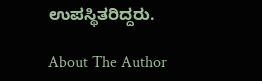ಉಪಸ್ಥಿತರಿದ್ದರು.

About The Author